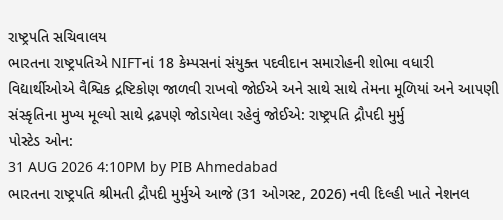રાષ્ટ્રપતિ સચિવાલય
ભારતના રાષ્ટ્રપતિએ NIFTનાં 18 કેમ્પસનાં સંયુક્ત પદવીદાન સમારોહની શોભા વધારી
વિદ્યાર્થીઓએ વૈશ્વિક દ્રષ્ટિકોણ જાળવી રાખવો જોઈએ અને સાથે સાથે તેમના મૂળિયાં અને આપણી સંસ્કૃતિના મુખ્ય મૂલ્યો સાથે દ્રઢપણે જોડાયેલા રહેવું જોઈએ: રાષ્ટ્રપતિ દ્રૌપદી મુર્મુ
પોસ્ટેડ ઓન:
31 AUG 2026 4:10PM by PIB Ahmedabad
ભારતના રાષ્ટ્રપતિ શ્રીમતી દ્રૌપદી મુર્મુએ આજે (31 ઓગસ્ટ, 2026) નવી દિલ્હી ખાતે નેશનલ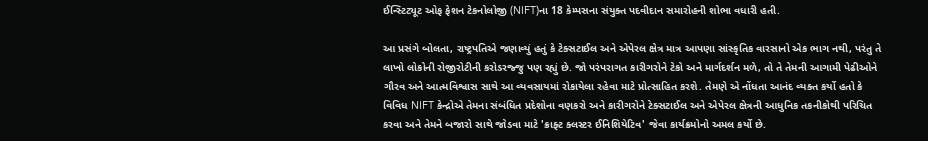ઈન્સ્ટિટ્યૂટ ઓફ ફેશન ટેકનોલોજી (NIFT)ના 18 કેમ્પસના સંયુક્ત પદવીદાન સમારોહની શોભા વધારી હતી.

આ પ્રસંગે બોલતા, રાષ્ટ્રપતિએ જણાવ્યું હતું કે ટેક્સટાઈલ અને એપેરલ ક્ષેત્ર માત્ર આપણા સાંસ્કૃતિક વારસાનો એક ભાગ નથી, પરંતુ તે લાખો લોકોની રોજીરોટીની કરોડરજ્જુ પણ રહ્યું છે. જો પરંપરાગત કારીગરોને ટેકો અને માર્ગદર્શન મળે, તો તે તેમની આગામી પેઢીઓને ગૌરવ અને આત્મવિશ્વાસ સાથે આ વ્યવસાયમાં રોકાયેલા રહેવા માટે પ્રોત્સાહિત કરશે. તેમણે એ નોંધતા આનંદ વ્યક્ત કર્યો હતો કે વિવિધ NIFT કેન્દ્રોએ તેમના સંબંધિત પ્રદેશોના વણકરો અને કારીગરોને ટેક્સટાઈલ અને એપેરલ ક્ષેત્રની આધુનિક તકનીકોથી પરિચિત કરવા અને તેમને બજારો સાથે જોડવા માટે 'ક્રાફ્ટ ક્લસ્ટર ઈનિશિયેટિવ' જેવા કાર્યક્રમોનો અમલ કર્યો છે.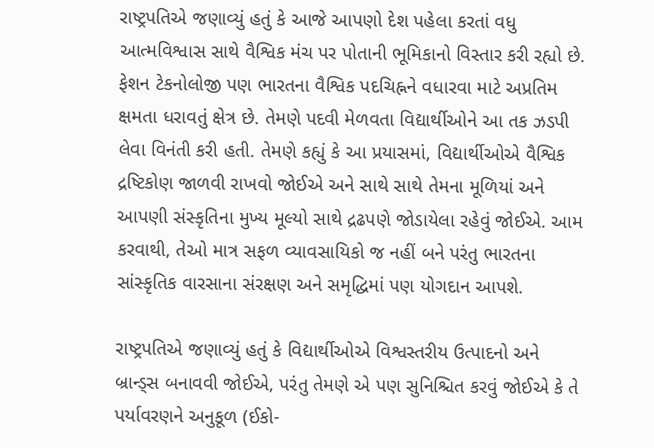રાષ્ટ્રપતિએ જણાવ્યું હતું કે આજે આપણો દેશ પહેલા કરતાં વધુ આત્મવિશ્વાસ સાથે વૈશ્વિક મંચ પર પોતાની ભૂમિકાનો વિસ્તાર કરી રહ્યો છે. ફેશન ટેકનોલોજી પણ ભારતના વૈશ્વિક પદચિહ્નને વધારવા માટે અપ્રતિમ ક્ષમતા ધરાવતું ક્ષેત્ર છે. તેમણે પદવી મેળવતા વિદ્યાર્થીઓને આ તક ઝડપી લેવા વિનંતી કરી હતી. તેમણે કહ્યું કે આ પ્રયાસમાં, વિદ્યાર્થીઓએ વૈશ્વિક દ્રષ્ટિકોણ જાળવી રાખવો જોઈએ અને સાથે સાથે તેમના મૂળિયાં અને આપણી સંસ્કૃતિના મુખ્ય મૂલ્યો સાથે દ્રઢપણે જોડાયેલા રહેવું જોઈએ. આમ કરવાથી, તેઓ માત્ર સફળ વ્યાવસાયિકો જ નહીં બને પરંતુ ભારતના સાંસ્કૃતિક વારસાના સંરક્ષણ અને સમૃદ્ધિમાં પણ યોગદાન આપશે.

રાષ્ટ્રપતિએ જણાવ્યું હતું કે વિદ્યાર્થીઓએ વિશ્વસ્તરીય ઉત્પાદનો અને બ્રાન્ડ્સ બનાવવી જોઈએ, પરંતુ તેમણે એ પણ સુનિશ્ચિત કરવું જોઈએ કે તે પર્યાવરણને અનુકૂળ (ઈકો-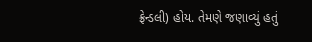ફ્રેન્ડલી) હોય. તેમણે જણાવ્યું હતું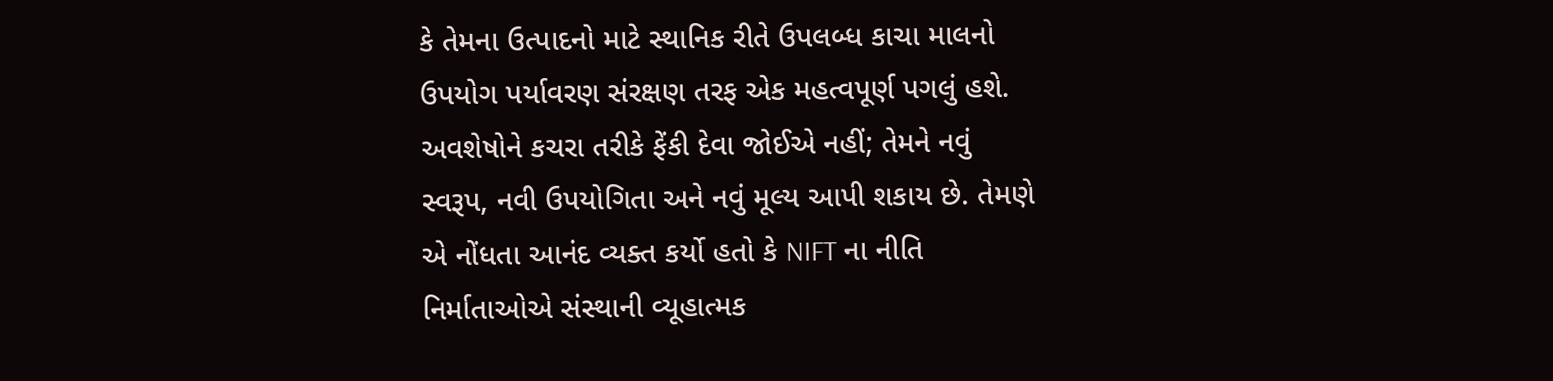કે તેમના ઉત્પાદનો માટે સ્થાનિક રીતે ઉપલબ્ધ કાચા માલનો ઉપયોગ પર્યાવરણ સંરક્ષણ તરફ એક મહત્વપૂર્ણ પગલું હશે. અવશેષોને કચરા તરીકે ફેંકી દેવા જોઈએ નહીં; તેમને નવું સ્વરૂપ, નવી ઉપયોગિતા અને નવું મૂલ્ય આપી શકાય છે. તેમણે એ નોંધતા આનંદ વ્યક્ત કર્યો હતો કે NIFT ના નીતિ નિર્માતાઓએ સંસ્થાની વ્યૂહાત્મક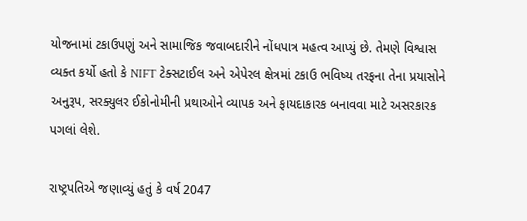યોજનામાં ટકાઉપણું અને સામાજિક જવાબદારીને નોંધપાત્ર મહત્વ આપ્યું છે. તેમણે વિશ્વાસ વ્યક્ત કર્યો હતો કે NIFT ટેક્સટાઈલ અને એપેરલ ક્ષેત્રમાં ટકાઉ ભવિષ્ય તરફના તેના પ્રયાસોને અનુરૂપ, સરક્યુલર ઈકોનોમીની પ્રથાઓને વ્યાપક અને ફાયદાકારક બનાવવા માટે અસરકારક પગલાં લેશે.

રાષ્ટ્રપતિએ જણાવ્યું હતું કે વર્ષ 2047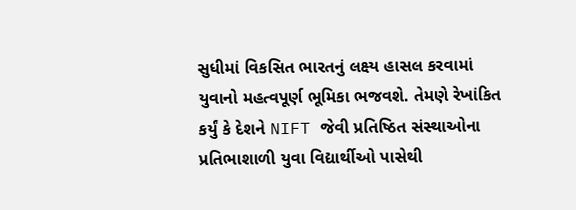સુધીમાં વિકસિત ભારતનું લક્ષ્ય હાસલ કરવામાં યુવાનો મહત્વપૂર્ણ ભૂમિકા ભજવશે. તેમણે રેખાંકિત કર્યું કે દેશને NIFT જેવી પ્રતિષ્ઠિત સંસ્થાઓના પ્રતિભાશાળી યુવા વિદ્યાર્થીઓ પાસેથી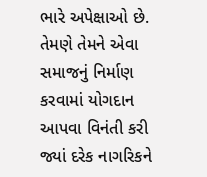ભારે અપેક્ષાઓ છે. તેમણે તેમને એવા સમાજનું નિર્માણ કરવામાં યોગદાન આપવા વિનંતી કરી જ્યાં દરેક નાગરિકને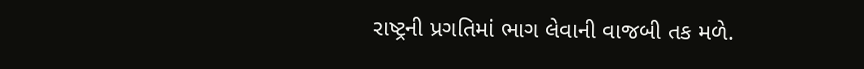રાષ્ટ્રની પ્રગતિમાં ભાગ લેવાની વાજબી તક મળે.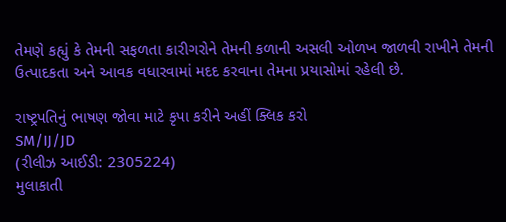તેમણે કહ્યું કે તેમની સફળતા કારીગરોને તેમની કળાની અસલી ઓળખ જાળવી રાખીને તેમની ઉત્પાદકતા અને આવક વધારવામાં મદદ કરવાના તેમના પ્રયાસોમાં રહેલી છે.

રાષ્ટ્રપતિનું ભાષણ જોવા માટે કૃપા કરીને અહીં ક્લિક કરો
SM/IJ/JD
(રીલીઝ આઈડી: 2305224)
મુલાકાતી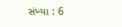સંખ્યા : 6